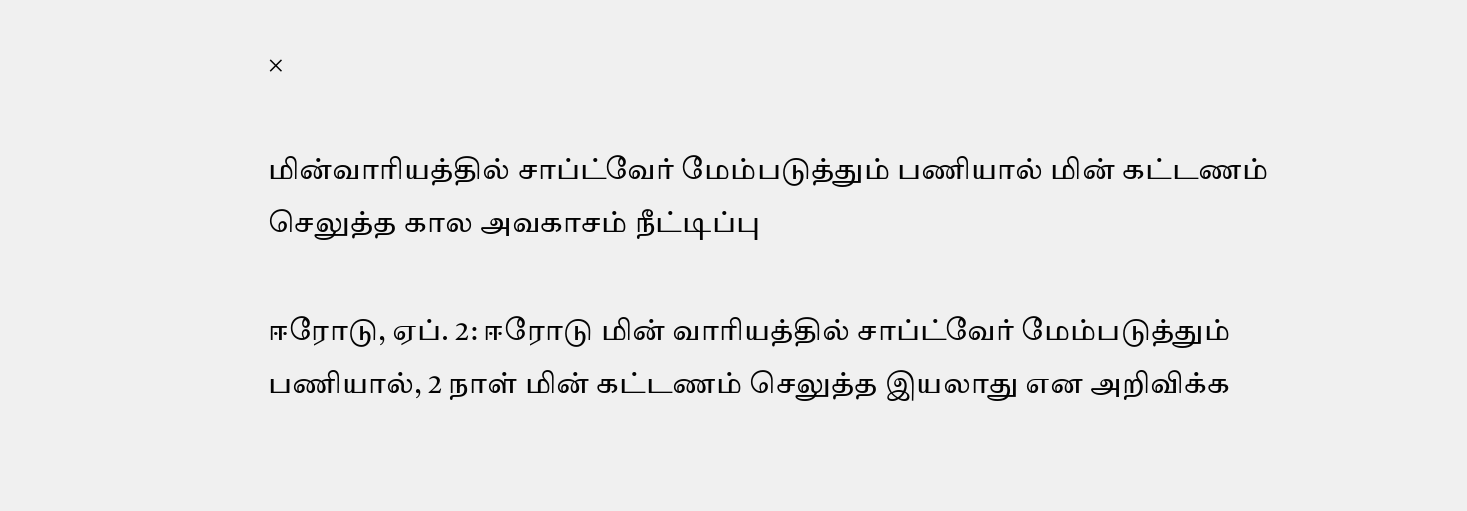×

மின்வாரியத்தில் சாப்ட்வேர் மேம்படுத்தும் பணியால் மின் கட்டணம் செலுத்த கால அவகாசம் நீட்டிப்பு

ஈரோடு, ஏப். 2: ஈரோடு மின் வாரியத்தில் சாப்ட்வேர் மேம்படுத்தும் பணியால், 2 நாள் மின் கட்டணம் செலுத்த இயலாது என அறிவிக்க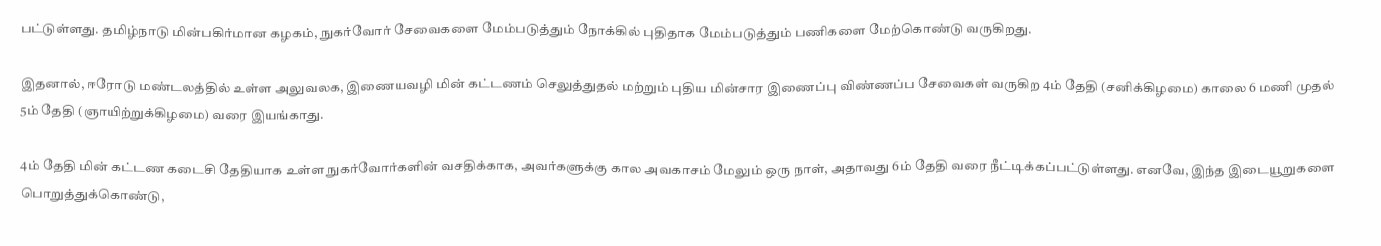பட்டுள்ளது. தமிழ்நாடு மின்பகிர்மான கழகம், நுகர்வோர் சேவைகளை மேம்படுத்தும் நோக்கில் புதிதாக மேம்படுத்தும் பணிகளை மேற்கொண்டு வருகிறது.

இதனால், ஈரோடு மண்டலத்தில் உள்ள அலுவலக, இணையவழி மின் கட்டணம் செலுத்துதல் மற்றும் புதிய மின்சார இணைப்பு விண்ணப்ப சேவைகள் வருகிற 4ம் தேதி (சனிக்கிழமை) காலை 6 மணி முதல் 5ம் தேதி (ஞாயிற்றுக்கிழமை) வரை இயங்காது.

4ம் தேதி மின் கட்டண கடைசி தேதியாக உள்ள நுகர்வோர்களின் வசதிக்காக, அவர்களுக்கு கால அவகாசம் மேலும் ஒரு நாள், அதாவது 6ம் தேதி வரை நீட்டிக்கப்பட்டுள்ளது. எனவே, இந்த இடையூறுகளை பொறுத்துக்கொண்டு,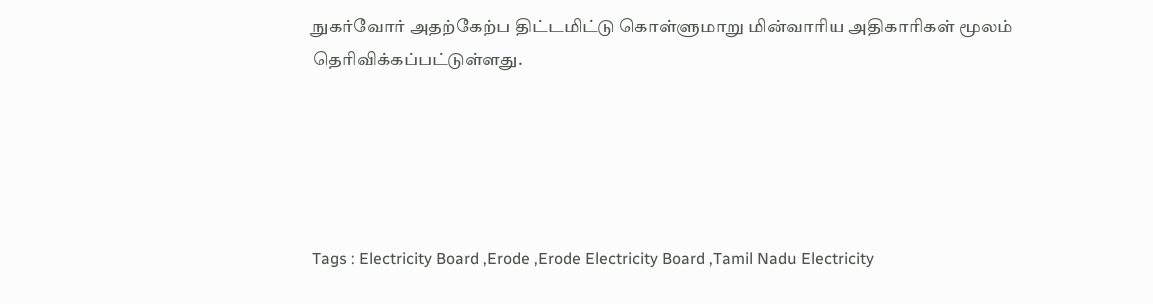நுகர்வோர் அதற்கேற்ப திட்டமிட்டு கொள்ளுமாறு மின்வாரிய அதிகாரிகள் மூலம் தெரிவிக்கப்பட்டுள்ளது.





Tags : Electricity Board ,Erode ,Erode Electricity Board ,Tamil Nadu Electricity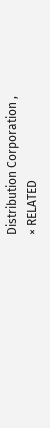Distribution Corporation ,
× RELATED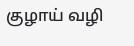குழாய் வழி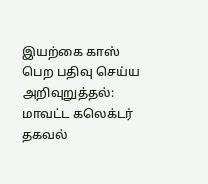இயற்கை காஸ் பெற பதிவு செய்ய அறிவுறுத்தல்: மாவட்ட கலெக்டர் தகவல்